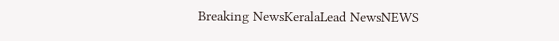Breaking NewsKeralaLead NewsNEWS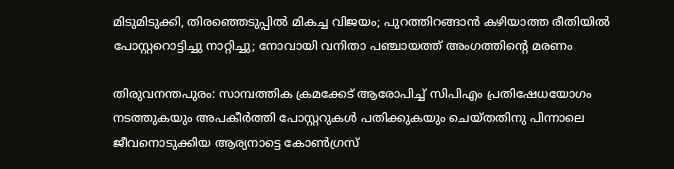മിടുമിടുക്കി, തിരഞ്ഞെടുപ്പില്‍ മികച്ച വിജയം; പുറത്തിറങ്ങാന്‍ കഴിയാത്ത രീതിയില്‍ പോസ്റ്ററൊട്ടിച്ചു നാറ്റിച്ചു; നോവായി വനിതാ പഞ്ചായത്ത് അംഗത്തിന്റെ മരണം

തിരുവനന്തപുരം: സാമ്പത്തിക ക്രമക്കേട് ആരോപിച്ച് സിപിഎം പ്രതിഷേധയോഗം നടത്തുകയും അപകീര്‍ത്തി പോസ്റ്ററുകള്‍ പതിക്കുകയും ചെയ്തതിനു പിന്നാലെ ജീവനൊടുക്കിയ ആര്യനാട്ടെ കോണ്‍ഗ്രസ്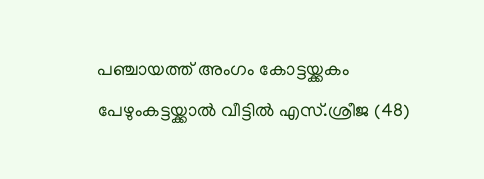പഞ്ചായത്ത് അംഗം കോട്ടയ്ക്കകം പേഴുംകട്ടയ്ക്കാല്‍ വീട്ടില്‍ എസ്.ശ്രീജ (48)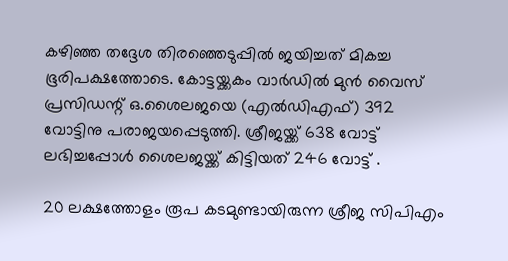കഴിഞ്ഞ തദ്ദേശ തിരഞ്ഞെടുപ്പില്‍ ജയിച്ചത് മികച്ച ഭൂരിപക്ഷത്തോടെ. കോട്ടയ്ക്കകം വാര്‍ഡില്‍ മുന്‍ വൈസ് പ്രസിഡന്റ് ഒ.ശൈലജയെ (എല്‍ഡിഎഫ്) 392 വോട്ടിനു പരാജയപ്പെടുത്തി. ശ്രീജയ്ക്ക് 638 വോട്ട് ലഭിച്ചപ്പോള്‍ ശൈലജയ്ക്ക് കിട്ടിയത് 246 വോട്ട് .

20 ലക്ഷത്തോളം രൂപ കടമുണ്ടായിരുന്ന ശ്രീജ സിപിഎം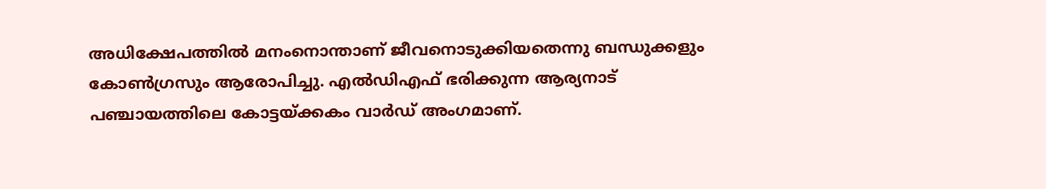അധിക്ഷേപത്തില്‍ മനംനൊന്താണ് ജീവനൊടുക്കിയതെന്നു ബന്ധുക്കളും കോണ്‍ഗ്രസും ആരോപിച്ചു. എല്‍ഡിഎഫ് ഭരിക്കുന്ന ആര്യനാട് പഞ്ചായത്തിലെ കോട്ടയ്ക്കകം വാര്‍ഡ് അംഗമാണ്.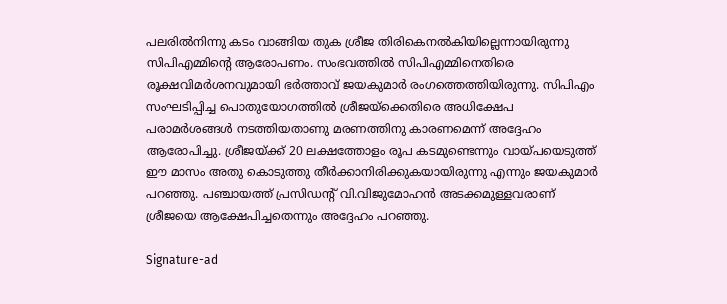പലരില്‍നിന്നു കടം വാങ്ങിയ തുക ശ്രീജ തിരികെനല്‍കിയില്ലെന്നായിരുന്നു സിപിഎമ്മിന്റെ ആരോപണം. സംഭവത്തില്‍ സിപിഎമ്മിനെതിരെ രൂക്ഷവിമര്‍ശനവുമായി ഭര്‍ത്താവ് ജയകുമാര്‍ രംഗത്തെത്തിയിരുന്നു. സിപിഎം സംഘടിപ്പിച്ച പൊതുയോഗത്തില്‍ ശ്രീജയ്‌ക്കെതിരെ അധിക്ഷേപ പരാമര്‍ശങ്ങള്‍ നടത്തിയതാണു മരണത്തിനു കാരണമെന്ന് അദ്ദേഹം ആരോപിച്ചു. ശ്രീജയ്ക്ക് 20 ലക്ഷത്തോളം രൂപ കടമുണ്ടെന്നും വായ്പയെടുത്ത് ഈ മാസം അതു കൊടുത്തു തീര്‍ക്കാനിരിക്കുകയായിരുന്നു എന്നും ജയകുമാര്‍ പറഞ്ഞു. പഞ്ചായത്ത് പ്രസിഡന്റ് വി.വിജുമോഹന്‍ അടക്കമുള്ളവരാണ് ശ്രീജയെ ആക്ഷേപിച്ചതെന്നും അദ്ദേഹം പറഞ്ഞു.

Signature-ad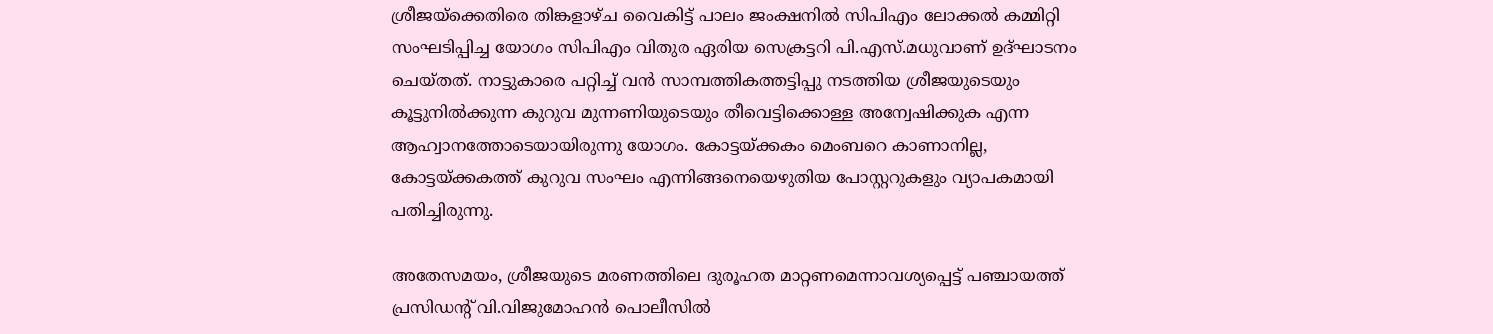ശ്രീജയ്‌ക്കെതിരെ തിങ്കളാഴ്ച വൈകിട്ട് പാലം ജംക്ഷനില്‍ സിപിഎം ലോക്കല്‍ കമ്മിറ്റി സംഘടിപ്പിച്ച യോഗം സിപിഎം വിതുര ഏരിയ സെക്രട്ടറി പി.എസ്.മധുവാണ് ഉദ്ഘാടനം ചെയ്തത്. നാട്ടുകാരെ പറ്റിച്ച് വന്‍ സാമ്പത്തികത്തട്ടിപ്പു നടത്തിയ ശ്രീജയുടെയും കൂട്ടുനില്‍ക്കുന്ന കുറുവ മുന്നണിയുടെയും തീവെട്ടിക്കൊള്ള അന്വേഷിക്കുക എന്ന ആഹ്വാനത്തോടെയായിരുന്നു യോഗം. കോട്ടയ്ക്കകം മെംബറെ കാണാനില്ല, കോട്ടയ്ക്കകത്ത് കുറുവ സംഘം എന്നിങ്ങനെയെഴുതിയ പോസ്റ്ററുകളും വ്യാപകമായി പതിച്ചിരുന്നു.

അതേസമയം, ശ്രീജയുടെ മരണത്തിലെ ദുരൂഹത മാറ്റണമെന്നാവശ്യപ്പെട്ട് പഞ്ചായത്ത് പ്രസിഡന്റ് വി.വിജുമോഹന്‍ പൊലീസില്‍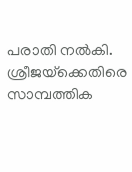പരാതി നല്‍കി. ശ്രീജയ്‌ക്കെതിരെ സാമ്പത്തിക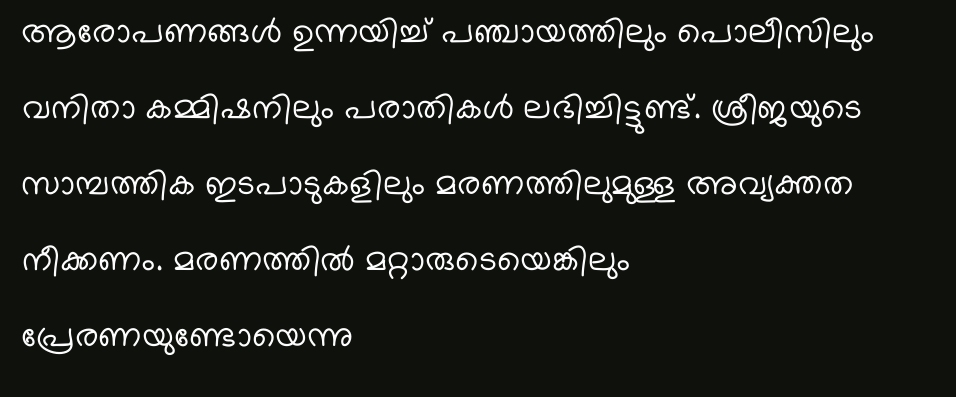ആരോപണങ്ങള്‍ ഉന്നയിച്ച് പഞ്ചായത്തിലും പൊലീസിലും വനിതാ കമ്മിഷനിലും പരാതികള്‍ ലഭിച്ചിട്ടുണ്ട്. ശ്രീജയുടെ സാമ്പത്തിക ഇടപാടുകളിലും മരണത്തിലുമുള്ള അവ്യക്തത നീക്കണം. മരണത്തില്‍ മറ്റാരുടെയെങ്കിലും പ്രേരണയുണ്ടോയെന്നു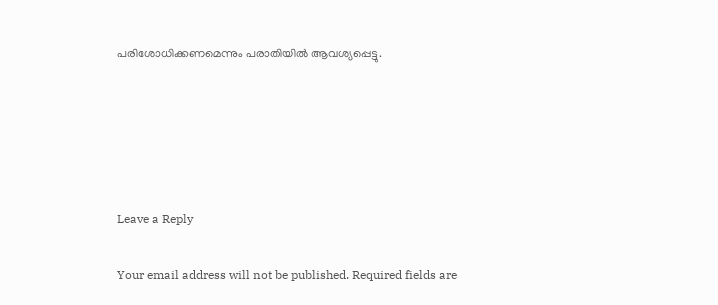പരിശോധിക്കണമെന്നും പരാതിയില്‍ ആവശ്യപ്പെട്ടു.





Leave a Reply

Your email address will not be published. Required fields are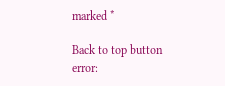marked *

Back to top button
error: